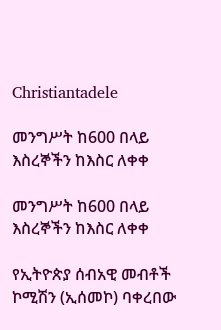Christiantadele

መንግሥት ከ600 በላይ እስረኞችን ከእስር ለቀቀ

መንግሥት ከ600 በላይ እስረኞችን ከእስር ለቀቀ

የኢትዮጵያ ሰብአዊ መብቶች ኮሚሽን (ኢሰመኮ) ባቀረበው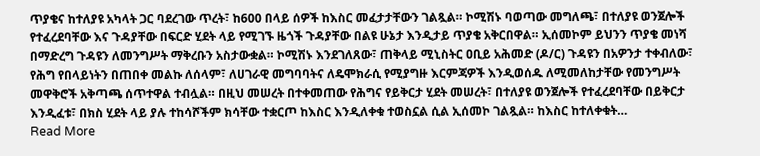ጥያቄና ከተለያዩ አካላት ጋር ባደረገው ጥረት፣ ከ600 በላይ ሰዎች ከእስር መፈታታቸውን ገልጿል። ኮሚሽኑ ባወጣው መግለጫ፣ በተለያዩ ወንጀሎች የተፈረደባቸው እና ጉዳያቸው በፍርድ ሂደት ላይ የሚገኙ ዜጎች ጉዳያቸው በልዩ ሁኔታ እንዲታይ ጥያቄ አቅርበዋል። ኢሰመኮም ይህንን ጥያቄ መነሻ በማድረግ ጉዳዩን ለመንግሥት ማቅረቡን አስታውቋል። ኮሚሽኑ እንደገለጸው፣ ጠቅላይ ሚኒስትር ዐቢይ አሕመድ (ዶ/ር) ጉዳዩን በአዎንታ ተቀብለው፣ የሕግ የበላይነትን በጠበቀ መልኩ ለሰላም፣ ለሀገራዊ መግባባትና ለዴሞክራሲ የሚያግዙ እርምጃዎች እንዲወሰዱ ለሚመለከታቸው የመንግሥት መዋቅሮች አቅጣጫ ሰጥተዋል ተብሏል። በዚህ መሠረት በተቀመጠው የሕግና የይቅርታ ሂደት መሠረት፣ በተለያዩ ወንጀሎች የተፈረደባቸው በይቅርታ እንዲፈቱ፣ በክስ ሂደት ላይ ያሉ ተከሳሾችም ክሳቸው ተቋርጦ ከእስር እንዲለቀቁ ተወስኗል ሲል ኢሰመኮ ገልጿል። ከእስር ከተለቀቁት…
Read More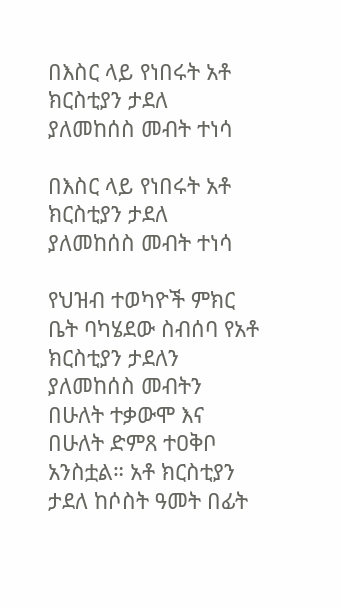በእስር ላይ የነበሩት አቶ ክርስቲያን ታደለ ያለመከሰስ መብት ተነሳ

በእስር ላይ የነበሩት አቶ ክርስቲያን ታደለ ያለመከሰስ መብት ተነሳ

የህዝብ ተወካዮች ምክር ቤት ባካሄደው ስብሰባ የአቶ ክርስቲያን ታደለን ያለመከሰስ መብትን  በሁለት ተቃውሞ እና በሁለት ድምጸ ተዐቅቦ አንስቷል። አቶ ክርስቲያን ታደለ ከሶስት ዓመት በፊት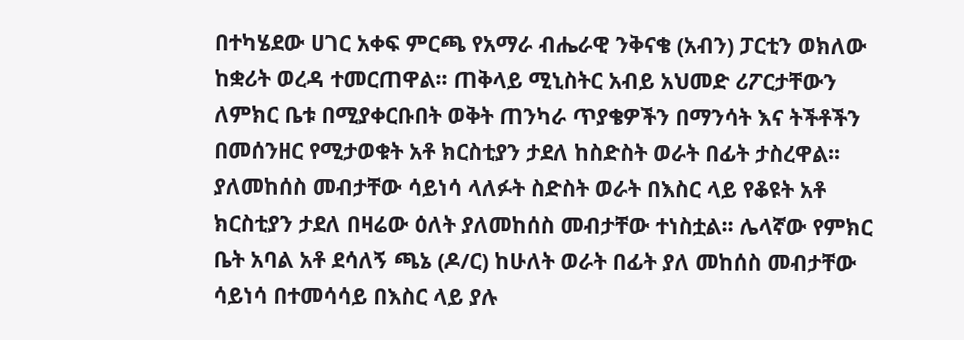በተካሄደው ሀገር አቀፍ ምርጫ የአማራ ብሔራዊ ንቅናቄ (አብን) ፓርቲን ወክለው ከቋሪት ወረዳ ተመርጠዋል፡፡ ጠቅላይ ሚኒስትር አብይ አህመድ ሪፖርታቸውን ለምክር ቤቱ በሚያቀርቡበት ወቅት ጠንካራ ጥያቄዎችን በማንሳት እና ትችቶችን በመሰንዘር የሚታወቁት አቶ ክርስቲያን ታደለ ከስድስት ወራት በፊት ታስረዋል፡፡ ያለመከሰስ መብታቸው ሳይነሳ ላለፉት ስድስት ወራት በእስር ላይ የቆዩት አቶ ክርስቲያን ታደለ በዛሬው ዕለት ያለመከሰስ መብታቸው ተነስቷል፡፡ ሌላኛው የምክር ቤት አባል አቶ ደሳለኝ ጫኔ (ዶ/ር) ከሁለት ወራት በፊት ያለ መከሰስ መብታቸው ሳይነሳ በተመሳሳይ በእስር ላይ ያሉ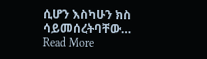ሲሆን እስካሁን ክስ ሳይመሰረትባቸው…
Read More